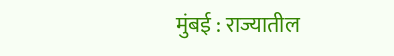मुंबई : राज्यातील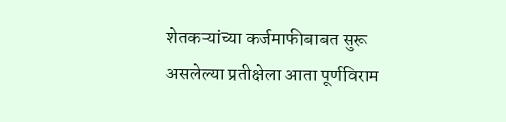शेतकऱ्यांच्या कर्जमाफीबाबत सुरू असलेल्या प्रतीक्षेला आता पूर्णविराम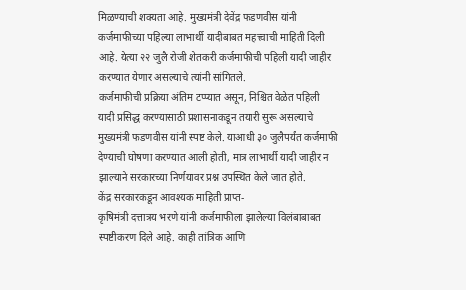मिळण्याची शक्यता आहे. मुख्यमंत्री देवेंद्र फडणवीस यांनी कर्जमाफीच्या पहिल्या लाभार्थी यादीबाबत महत्त्वाची माहिती दिली आहे. येत्या २२ जुलै रोजी शेतकरी कर्जमाफीची पहिली यादी जाहीर करण्यात येणार असल्याचे त्यांनी सांगितले.
कर्जमाफीची प्रक्रिया अंतिम टप्प्यात असून, निश्चित वेळेत पहिली यादी प्रसिद्ध करण्यासाठी प्रशासनाकडून तयारी सुरू असल्याचे मुख्यमंत्री फडणवीस यांनी स्पष्ट केले. याआधी ३० जुलैपर्यंत कर्जमाफी देण्याची घोषणा करण्यात आली होती, मात्र लाभार्थी यादी जाहीर न झाल्याने सरकारच्या निर्णयावर प्रश्न उपस्थित केले जात होते.
केंद्र सरकारकडून आवश्यक माहिती प्राप्त-
कृषिमंत्री दत्तात्रय भरणे यांनी कर्जमाफीला झालेल्या विलंबाबाबत स्पष्टीकरण दिले आहे. काही तांत्रिक आणि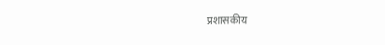प्रशासकीय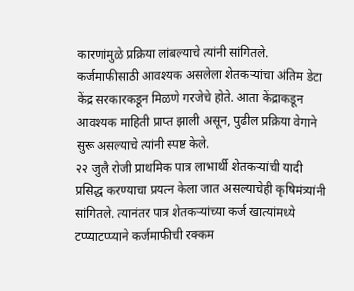कारणांमुळे प्रक्रिया लांबल्याचे त्यांनी सांगितले. कर्जमाफीसाठी आवश्यक असलेला शेतकऱ्यांचा अंतिम डेटा केंद्र सरकारकडून मिळणे गरजेचे होते. आता केंद्राकडून आवश्यक माहिती प्राप्त झाली असून, पुढील प्रक्रिया वेगाने सुरू असल्याचे त्यांनी स्पष्ट केले.
२२ जुलै रोजी प्राथमिक पात्र लाभार्थी शेतकऱ्यांची यादी प्रसिद्ध करण्याचा प्रयत्न केला जात असल्याचेही कृषिमंत्र्यांनी सांगितले. त्यानंतर पात्र शेतकऱ्यांच्या कर्ज खात्यांमध्ये टप्प्याटप्प्याने कर्जमाफीची रक्कम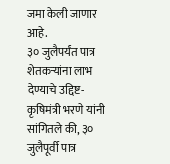जमा केली जाणार आहे.
३० जुलैपर्यंत पात्र शेतकऱ्यांना लाभ देण्याचे उद्दिष्ट-
कृषिमंत्री भरणे यांनी सांगितले की, ३० जुलैपूर्वी पात्र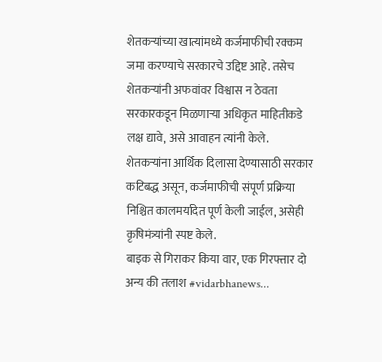शेतकऱ्यांच्या खात्यांमध्ये कर्जमाफीची रक्कम जमा करण्याचे सरकारचे उद्दिष्ट आहे. तसेच शेतकऱ्यांनी अफवांवर विश्वास न ठेवता सरकारकडून मिळणाऱ्या अधिकृत माहितीकडे लक्ष द्यावे, असे आवाहन त्यांनी केले.
शेतकऱ्यांना आर्थिक दिलासा देण्यासाठी सरकार कटिबद्ध असून, कर्जमाफीची संपूर्ण प्रक्रिया निश्चित कालमर्यादेत पूर्ण केली जाईल, असेही कृषिमंत्र्यांनी स्पष्ट केले.
बाइक से गिराकर किया वार, एक गिरफ्तार दो अन्य की तलाश #vidarbhanews...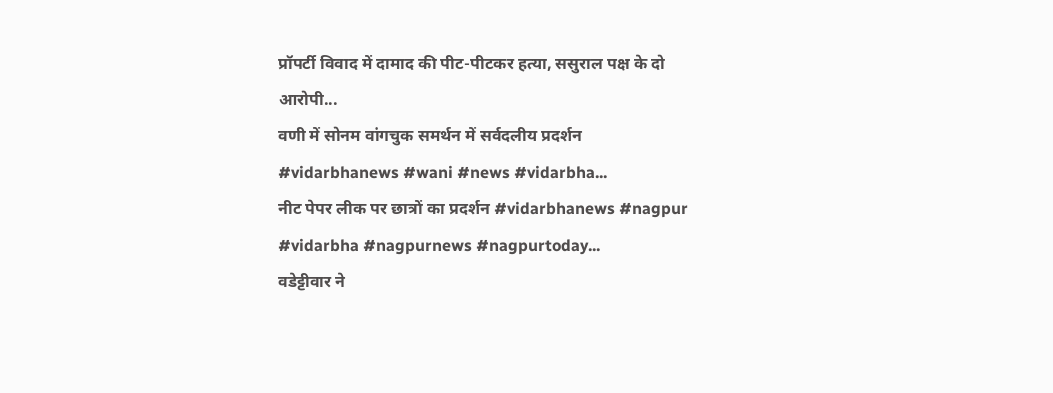प्रॉपर्टी विवाद में दामाद की पीट-पीटकर हत्या, ससुराल पक्ष के दो आरोपी...
वणी में सोनम वांगचुक समर्थन में सर्वदलीय प्रदर्शन #vidarbhanews #wani #news #vidarbha...
नीट पेपर लीक पर छात्रों का प्रदर्शन #vidarbhanews #nagpur #vidarbha #nagpurnews #nagpurtoday...
वडेट्टीवार ने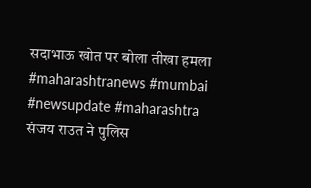सदाभाऊ खोत पर बोला तीखा हमला #maharashtranews #mumbai #newsupdate #maharashtra
संजय राउत ने पुलिस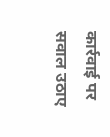कार्रवाई पर सवाल उठाए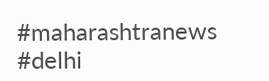#maharashtranews #delhi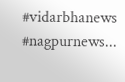#vidarbhanews #nagpurnews...